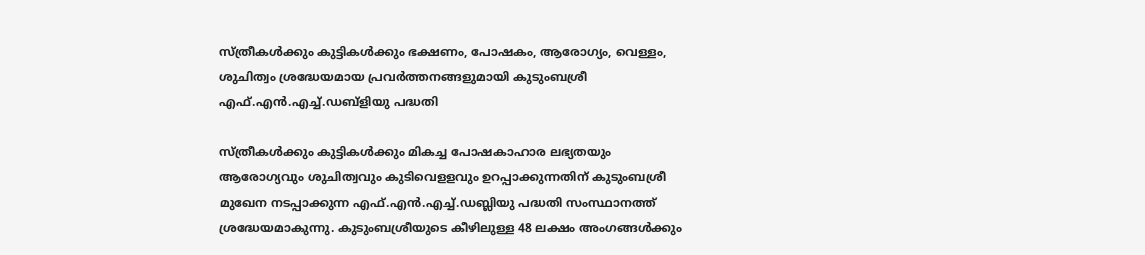സ്ത്രീകള്‍ക്കും കുട്ടികള്‍ക്കും ഭക്ഷണം, പോഷകം, ആരോഗ്യം, വെള്ളം, ശുചിത്വം ശ്രദ്ധേയമായ പ്രവര്‍ത്തനങ്ങളുമായി കുടുംബശ്രീ എഫ്.എന്‍.എച്ച്.ഡബ്ളിയു പദ്ധതി

സ്ത്രീകള്‍ക്കും കുട്ടികള്‍ക്കും മികച്ച പോഷകാഹാര ലഭ്യതയും ആരോഗ്യവും ശുചിത്വവും കുടിവെളളവും ഉറപ്പാക്കുന്നതിന് കുടുംബശ്രീ മുഖേന നടപ്പാക്കുന്ന എഫ്.എന്‍.എച്ച്.ഡബ്ലിയു പദ്ധതി സംസ്ഥാനത്ത് ശ്രദ്ധേയമാകുന്നു. കുടുംബശ്രീയുടെ കീഴിലുള്ള 48 ലക്ഷം അംഗങ്ങള്‍ക്കും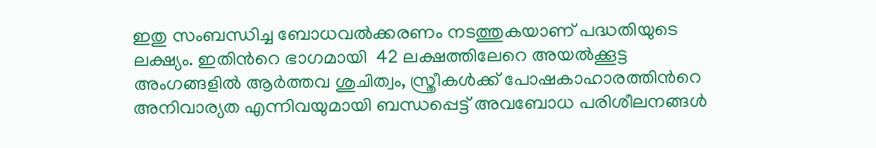ഇതു സംബന്ധിച്ച ബോധവല്‍ക്കരണം നടത്തുകയാണ് പദ്ധതിയുടെ ലക്ഷ്യം. ഇതിന്‍റെ ഭാഗമായി  42 ലക്ഷത്തിലേറെ അയല്‍ക്കൂട്ട  അംഗങ്ങളില്‍ ആര്‍ത്തവ ശുചിത്വം, സ്ത്രീകള്‍ക്ക് പോഷകാഹാരത്തിന്‍റെ അനിവാര്യത എന്നിവയുമായി ബന്ധപ്പെട്ട് അവബോധ പരിശീലനങ്ങള്‍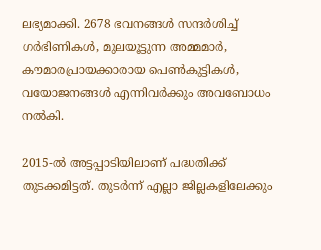ലഭ്യമാക്കി. 2678 ഭവനങ്ങള്‍ സന്ദര്‍ശിച്ച് ഗര്‍ഭിണികള്‍, മുലയൂട്ടുന്ന അമ്മമാര്‍, കൗമാരപ്രായക്കാരായ പെണ്‍കുട്ടികള്‍, വയോജനങ്ങള്‍ എന്നിവര്‍ക്കും അവബോധം നല്‍കി.

2015-ല്‍ അട്ടപ്പാടിയിലാണ് പദ്ധതിക്ക് തുടക്കമിട്ടത്. തുടര്‍ന്ന് എല്ലാ ജില്ലകളിലേക്കും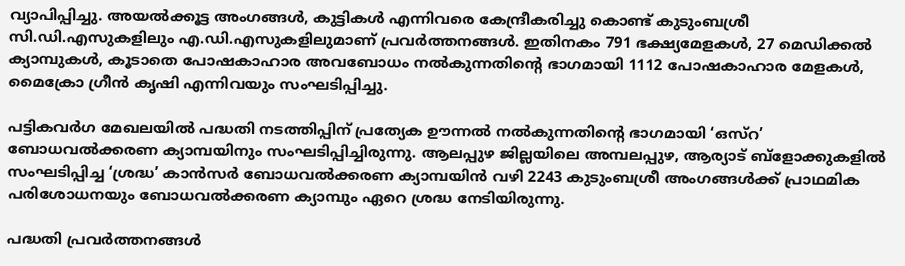വ്യാപിപ്പിച്ചു. അയല്‍ക്കൂട്ട അംഗങ്ങള്‍, കുട്ടികള്‍ എന്നിവരെ കേന്ദ്രീകരിച്ചു കൊണ്ട് കുടുംബശ്രീ സി.ഡി.എസുകളിലും എ.ഡി.എസുകളിലുമാണ് പ്രവര്‍ത്തനങ്ങള്‍. ഇതിനകം 791 ഭക്ഷ്യമേളകള്‍, 27 മെഡിക്കല്‍ ക്യാമ്പുകള്‍, കൂടാതെ പോഷകാഹാര അവബോധം നല്‍കുന്നതിന്‍റെ ഭാഗമായി 1112 പോഷകാഹാര മേളകള്‍, മൈക്രോ ഗ്രീന്‍ കൃഷി എന്നിവയും സംഘടിപ്പിച്ചു.

പട്ടികവര്‍ഗ മേഖലയില്‍ പദ്ധതി നടത്തിപ്പിന് പ്രത്യേക ഊന്നല്‍ നല്‍കുന്നതിന്‍റെ ഭാഗമായി ‘ഒസ്റ’ ബോധവല്‍ക്കരണ ക്യാമ്പയിനും സംഘടിപ്പിച്ചിരുന്നു. ആലപ്പുഴ ജില്ലയിലെ അമ്പലപ്പുഴ, ആര്യാട് ബ്ളോക്കുകളില്‍ സംഘടിപ്പിച്ച ‘ശ്രദ്ധ’ കാന്‍സര്‍ ബോധവല്‍ക്കരണ ക്യാമ്പയിന്‍ വഴി 2243 കുടുംബശ്രീ അംഗങ്ങള്‍ക്ക് പ്രാഥമിക പരിശോധനയും ബോധവല്‍ക്കരണ ക്യാമ്പും ഏറെ ശ്രദ്ധ നേടിയിരുന്നു.

പദ്ധതി പ്രവര്‍ത്തനങ്ങള്‍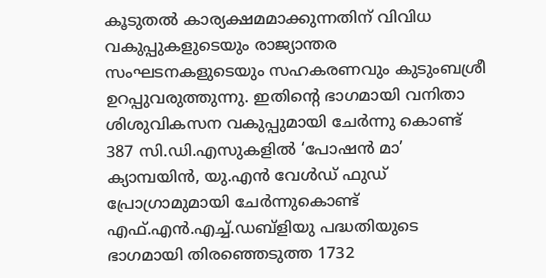കൂടുതല്‍ കാര്യക്ഷമമാക്കുന്നതിന് വിവിധ വകുപ്പുകളുടെയും രാജ്യാന്തര സംഘടനകളുടെയും സഹകരണവും കുടുംബശ്രീ ഉറപ്പുവരുത്തുന്നു. ഇതിന്‍റെ ഭാഗമായി വനിതാ ശിശുവികസന വകുപ്പുമായി ചേര്‍ന്നു കൊണ്ട് 387 സി.ഡി.എസുകളില്‍ ‘പോഷന്‍ മാ’ ക്യാമ്പയിന്‍, യു.എന്‍ വേള്‍ഡ് ഫുഡ് പ്രോഗ്രാമുമായി ചേര്‍ന്നുകൊണ്ട് എഫ്.എന്‍.എച്ച്.ഡബ്ളിയു പദ്ധതിയുടെ ഭാഗമായി തിരഞ്ഞെടുത്ത 1732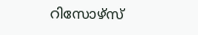റിസോഴ്സ്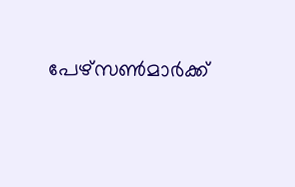പേഴ്സണ്‍മാര്‍ക്ക്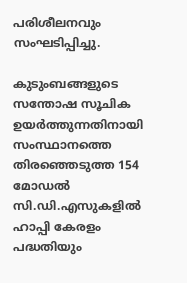പരിശീലനവും സംഘടിപ്പിച്ചു.

കുടുംബങ്ങളുടെ സന്തോഷ സൂചിക ഉയര്‍ത്തുന്നതിനായി സംസ്ഥാനത്തെ തിരഞ്ഞെടുത്ത 154 മോഡല്‍ സി.ഡി.എസുകളില്‍ ഹാപ്പി കേരളം പദ്ധതിയും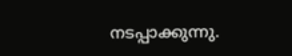നടപ്പാക്കുന്നു.